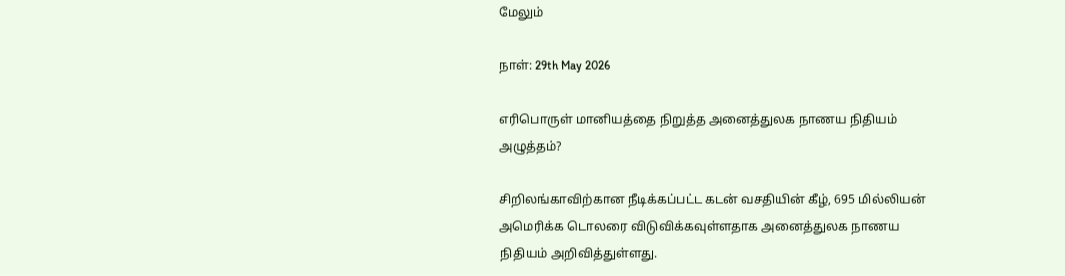மேலும்

நாள்: 29th May 2026

எரிபொருள் மானியத்தை நிறுத்த அனைத்துலக நாணய நிதியம் அழுத்தம்?

சிறிலங்காவிற்கான நீடிக்கப்பட்ட கடன் வசதியின் கீழ், 695 மில்லியன் அமெரிக்க டொலரை விடுவிக்கவுள்ளதாக அனைத்துலக நாணய நிதியம் அறிவித்துள்ளது.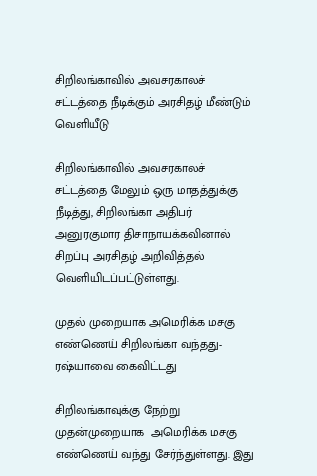சிறிலங்காவில் அவசரகாலச் சட்டத்தை நீடிக்கும் அரசிதழ் மீண்டும் வெளியீடு

சிறிலங்காவில் அவசரகாலச் சட்டத்தை மேலும் ஒரு மாதத்துக்கு நீடித்து, சிறிலங்கா அதிபர் அனுரகுமார திசாநாயக்கவினால் சிறப்பு அரசிதழ் அறிவித்தல் வெளியிடப்பட்டுள்ளது.

முதல் முறையாக அமெரிக்க மசகு எண்ணெய் சிறிலங்கா வந்தது- ரஷ்யாவை கைவிட்டது

சிறிலங்காவுக்கு நேற்று முதன்முறையாக  அமெரிக்க மசகு எண்ணெய் வந்து சேர்ந்துள்ளது. இது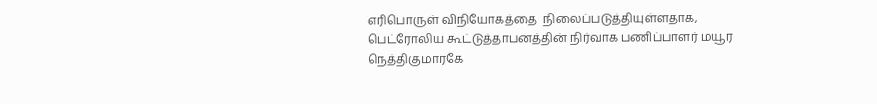எரிபொருள் விநியோகத்தை  நிலைப்படுத்தியுள்ளதாக,  பெட்ரோலிய கூட்டுத்தாபனத்தின் நிர்வாக பணிப்பாளர் மயூர நெத்திகுமாரகே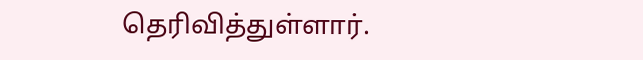தெரிவித்துள்ளார்.